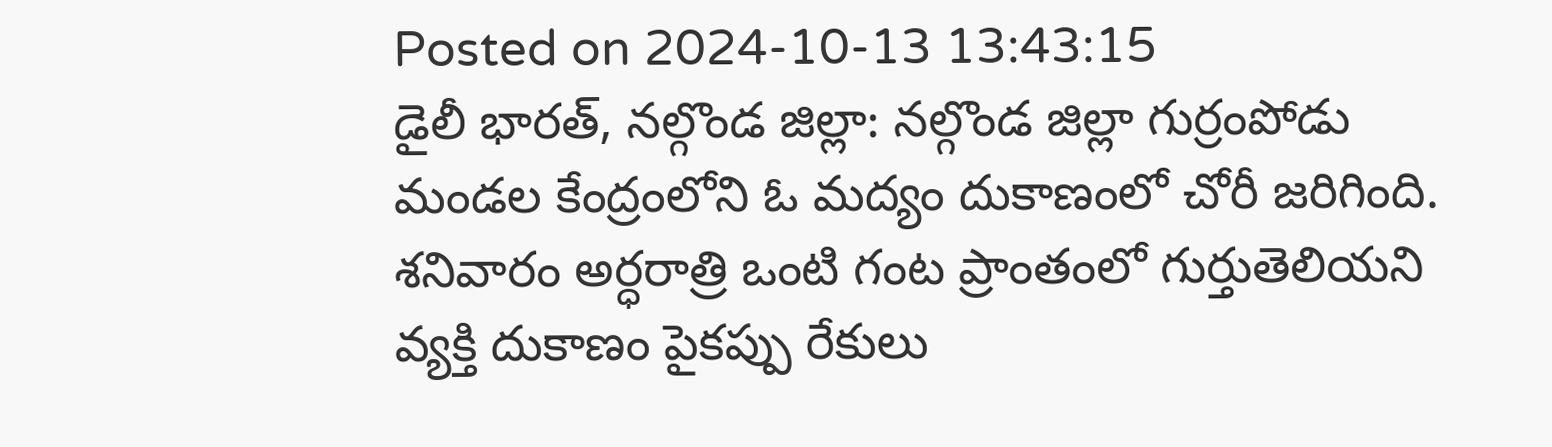Posted on 2024-10-13 13:43:15
డైలీ భారత్, నల్గొండ జిల్లా: నల్గొండ జిల్లా గుర్రంపోడు మండల కేంద్రంలోని ఓ మద్యం దుకాణంలో చోరీ జరిగింది. శనివారం అర్ధరాత్రి ఒంటి గంట ప్రాంతంలో గుర్తుతెలియని వ్యక్తి దుకాణం పైకప్పు రేకులు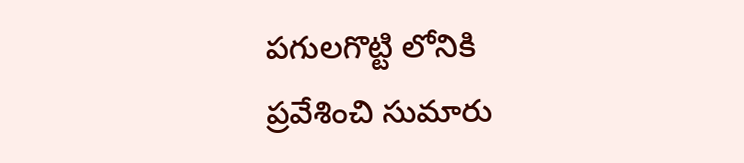పగులగొట్టి లోనికి ప్రవేశించి సుమారు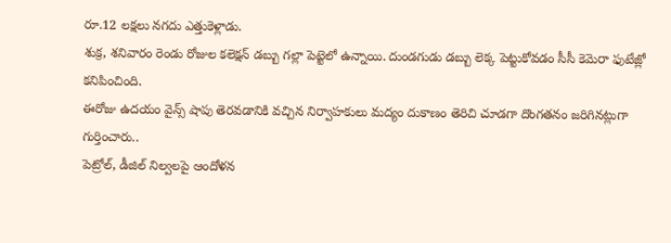రూ.12 లక్షలు నగదు ఎత్తుకెళ్లాడు.
శుక్ర, శనివారం రెండు రోజుల కలెక్షన్ డబ్బు గల్లా పెట్టెలో ఉన్నాయి. దుండగుడు డబ్బు లెక్క పెట్టుకోవడం సీసీ కెమెరా ఫుటేజ్లో కనిపించింది.
ఈరోజు ఉదయం వైన్స్ షాపు తెరవడానికి వచ్చిన నిర్వాహకులు మద్యం దుకాణం తెరిచి చూడగా దొంగతనం జరిగినట్లుగా గుర్తించారు..
పెట్రోల్, డీజిల్ నిల్వలపై ఆందోళన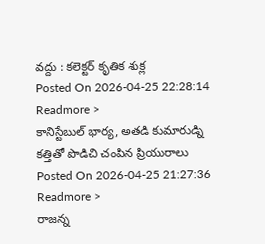వద్దు : కలెక్టర్ కృతిక శుక్ల
Posted On 2026-04-25 22:28:14
Readmore >
కానిస్టేబుల్ భార్య, అతడి కుమారుడ్ని కత్తితో పొడిచి చంపిన ప్రియురాలు
Posted On 2026-04-25 21:27:36
Readmore >
రాజన్న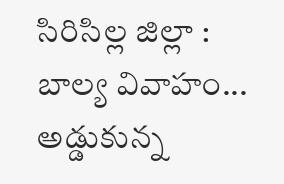సిరిసిల్ల జిల్లా : బాల్య వివాహం... అడ్డుకున్న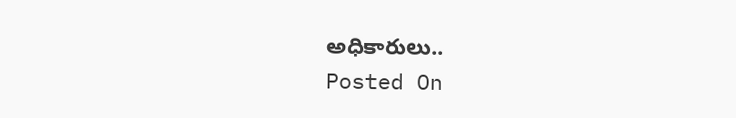అధికారులు..
Posted On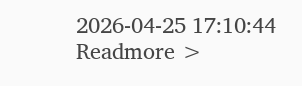2026-04-25 17:10:44
Readmore >